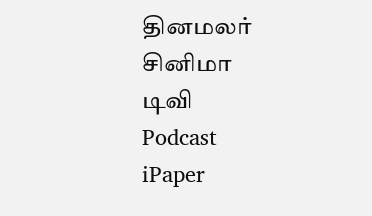தினமலர்
சினிமா
டிவி
Podcast
iPaper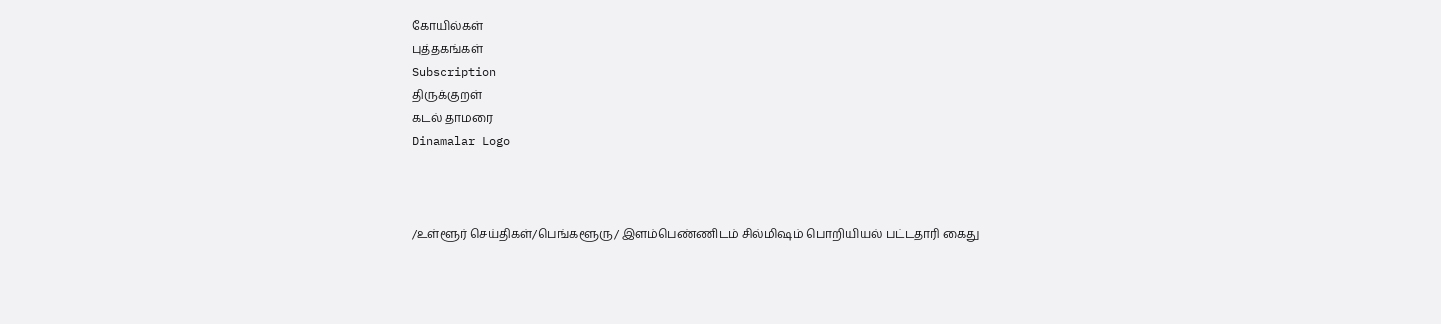கோயில்கள்
புத்தகங்கள்
Subscription
திருக்குறள்
கடல் தாமரை
Dinamalar Logo



/உள்ளூர் செய்திகள்/பெங்களூரு/ இளம்பெண்ணிடம் சில்மிஷம் பொறியியல் பட்டதாரி கைது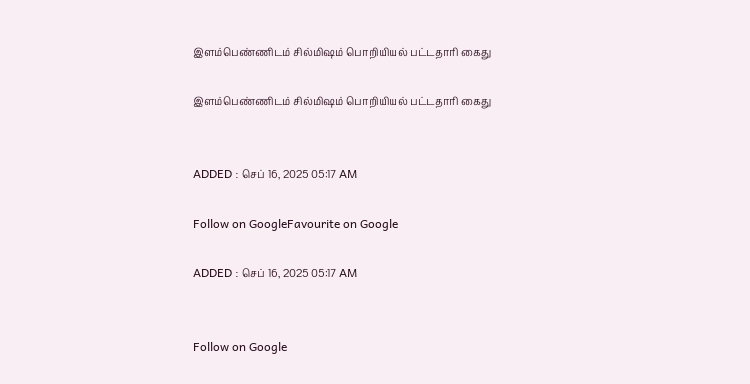இளம்பெண்ணிடம் சில்மிஷம் பொறியியல் பட்டதாரி கைது

இளம்பெண்ணிடம் சில்மிஷம் பொறியியல் பட்டதாரி கைது


ADDED : செப் 16, 2025 05:17 AM

Follow on GoogleFavourite on Google

ADDED : செப் 16, 2025 05:17 AM


Follow on Google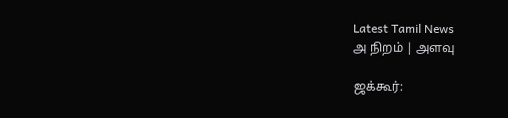Latest Tamil News
அ நிறம் | அளவு

ஜக்கூர்: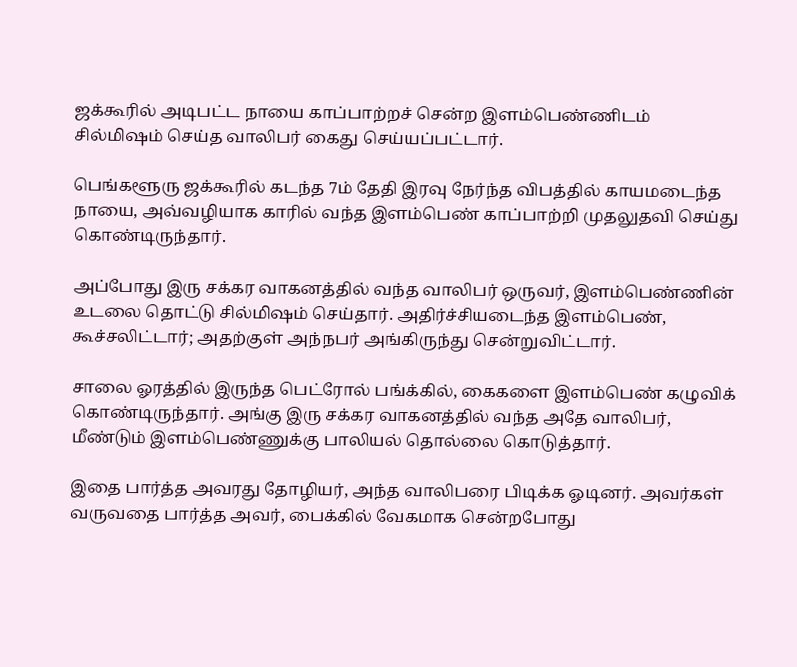ஜக்கூரில் அடிபட்ட நாயை காப்பாற்றச் சென்ற இளம்பெண்ணிடம் சில்மிஷம் செய்த வாலிபர் கைது செய்யப்பட்டார்.

பெங்களூரு ஜக்கூரில் கடந்த 7ம் தேதி இரவு நேர்ந்த விபத்தில் காயமடைந்த நாயை, அவ்வழியாக காரில் வந்த இளம்பெண் காப்பாற்றி முதலுதவி செய்து கொண்டிருந்தார்.

அப்போது இரு சக்கர வாகனத்தில் வந்த வாலிபர் ஒருவர், இளம்பெண்ணின் உடலை தொட்டு சில்மிஷம் செய்தார். அதிர்ச்சியடைந்த இளம்பெண், கூச்சலிட்டார்; அதற்குள் அந்நபர் அங்கிருந்து சென்றுவிட்டார்.

சாலை ஓரத்தில் இருந்த பெட்ரோல் பங்க்கில், கைகளை இளம்பெண் கழுவிக் கொண்டிருந்தார். அங்கு இரு சக்கர வாகனத்தில் வந்த அதே வாலிபர், மீண்டும் இளம்பெண்ணுக்கு பாலியல் தொல்லை கொடுத்தார்.

இதை பார்த்த அவரது தோழியர், அந்த வாலிபரை பிடிக்க ஓடினர். அவர்கள் வருவதை பார்த்த அவர், பைக்கில் வேகமாக சென்றபோது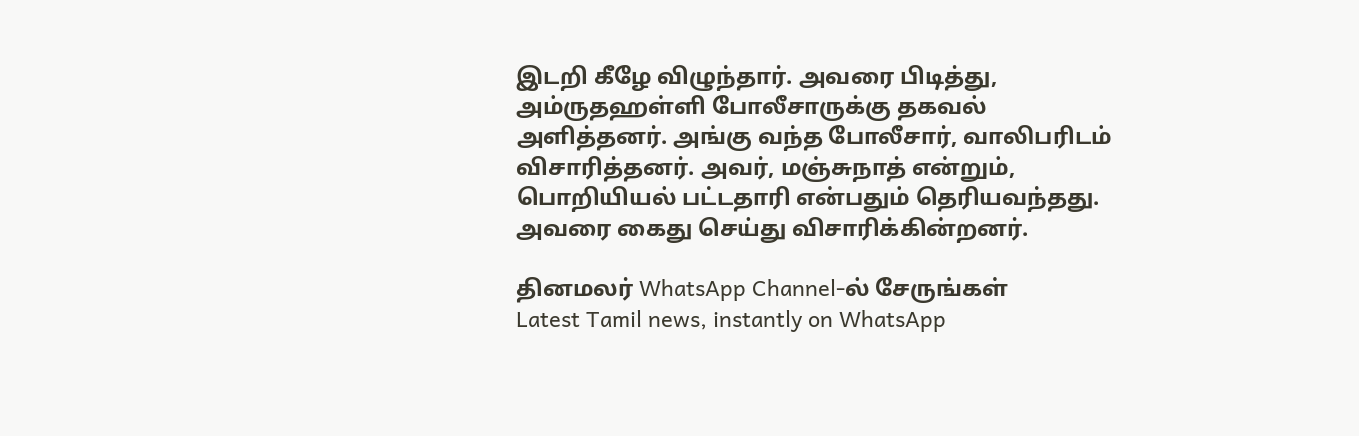இடறி கீழே விழுந்தார். அவரை பிடித்து, அம்ருதஹள்ளி போலீசாருக்கு தகவல் அளித்தனர். அங்கு வந்த போலீசார், வாலிபரிடம் விசாரித்தனர். அவர், மஞ்சுநாத் என்றும், பொறியியல் பட்டதாரி என்பதும் தெரியவந்தது. அவரை கைது செய்து விசாரிக்கின்றனர்.

தினமலர் WhatsApp Channel-ல் சேருங்கள்
Latest Tamil news, instantly on WhatsApp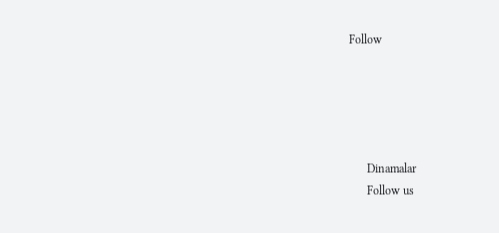Follow





      Dinamalar
      Follow us